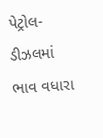પેટ્રોલ-ડીઝલમાં ભાવ વધારા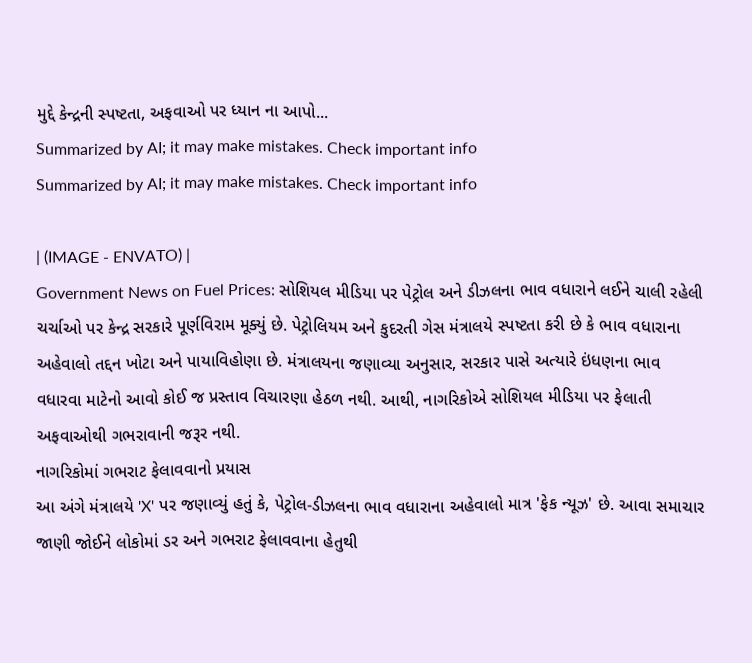મુદ્દે કેન્દ્રની સ્પષ્ટતા, અફવાઓ પર ધ્યાન ના આપો...
Summarized by AI; it may make mistakes. Check important info
Summarized by AI; it may make mistakes. Check important info

| (IMAGE - ENVATO) |
Government News on Fuel Prices: સોશિયલ મીડિયા પર પેટ્રોલ અને ડીઝલના ભાવ વધારાને લઈને ચાલી રહેલી ચર્ચાઓ પર કેન્દ્ર સરકારે પૂર્ણવિરામ મૂક્યું છે. પેટ્રોલિયમ અને કુદરતી ગેસ મંત્રાલયે સ્પષ્ટતા કરી છે કે ભાવ વધારાના અહેવાલો તદ્દન ખોટા અને પાયાવિહોણા છે. મંત્રાલયના જણાવ્યા અનુસાર, સરકાર પાસે અત્યારે ઇંધણના ભાવ વધારવા માટેનો આવો કોઈ જ પ્રસ્તાવ વિચારણા હેઠળ નથી. આથી, નાગરિકોએ સોશિયલ મીડિયા પર ફેલાતી અફવાઓથી ગભરાવાની જરૂર નથી.
નાગરિકોમાં ગભરાટ ફેલાવવાનો પ્રયાસ
આ અંગે મંત્રાલયે 'X' પર જણાવ્યું હતું કે, પેટ્રોલ-ડીઝલના ભાવ વધારાના અહેવાલો માત્ર 'ફેક ન્યૂઝ' છે. આવા સમાચાર જાણી જોઈને લોકોમાં ડર અને ગભરાટ ફેલાવવાના હેતુથી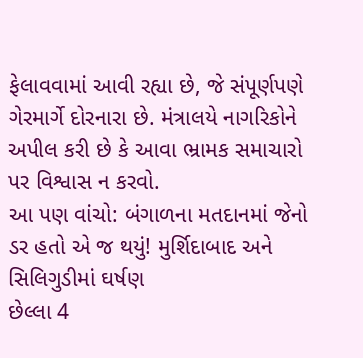ફેલાવવામાં આવી રહ્યા છે, જે સંપૂર્ણપણે ગેરમાર્ગે દોરનારા છે. મંત્રાલયે નાગરિકોને અપીલ કરી છે કે આવા ભ્રામક સમાચારો પર વિશ્વાસ ન કરવો.
આ પણ વાંચો: બંગાળના મતદાનમાં જેનો ડર હતો એ જ થયું! મુર્શિદાબાદ અને સિલિગુડીમાં ઘર્ષણ
છેલ્લા 4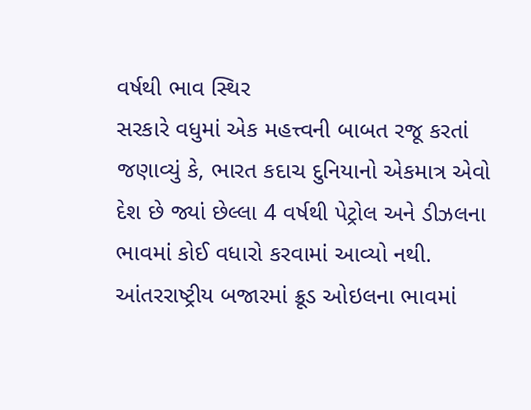વર્ષથી ભાવ સ્થિર
સરકારે વધુમાં એક મહત્ત્વની બાબત રજૂ કરતાં જણાવ્યું કે, ભારત કદાચ દુનિયાનો એકમાત્ર એવો દેશ છે જ્યાં છેલ્લા 4 વર્ષથી પેટ્રોલ અને ડીઝલના ભાવમાં કોઈ વધારો કરવામાં આવ્યો નથી. આંતરરાષ્ટ્રીય બજારમાં ક્રૂડ ઓઇલના ભાવમાં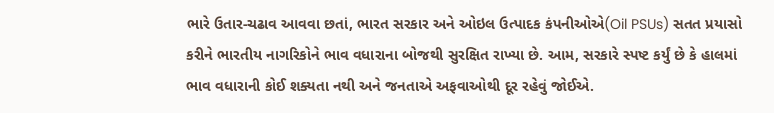ભારે ઉતાર-ચઢાવ આવવા છતાં, ભારત સરકાર અને ઓઇલ ઉત્પાદક કંપનીઓએ(Oil PSUs) સતત પ્રયાસો કરીને ભારતીય નાગરિકોને ભાવ વધારાના બોજથી સુરક્ષિત રાખ્યા છે. આમ, સરકારે સ્પષ્ટ કર્યું છે કે હાલમાં ભાવ વધારાની કોઈ શક્યતા નથી અને જનતાએ અફવાઓથી દૂર રહેવું જોઈએ.